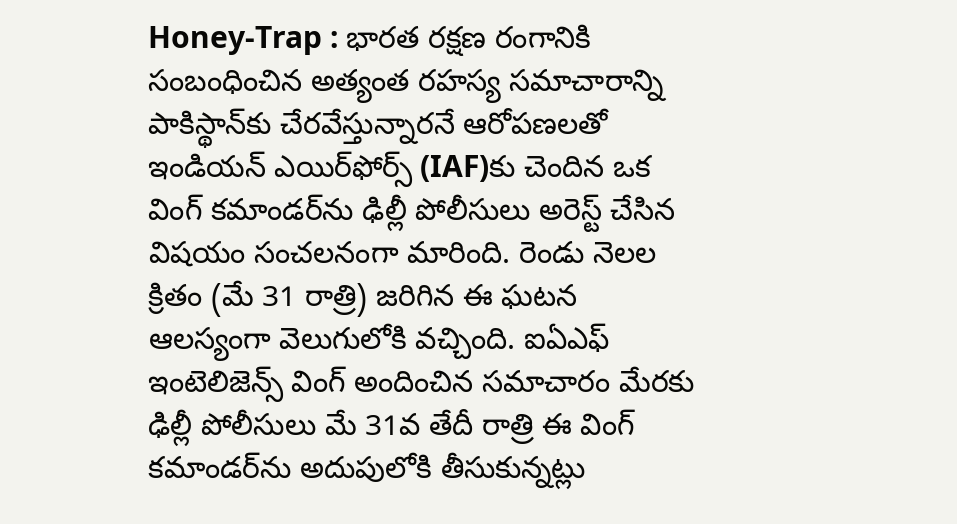Honey-Trap : భారత రక్షణ రంగానికి సంబంధించిన అత్యంత రహస్య సమాచారాన్ని పాకిస్థాన్‌కు చేరవేస్తున్నారనే ఆరోపణలతో ఇండియన్ ఎయిర్‌ఫోర్స్ (IAF)కు చెందిన ఒక వింగ్ కమాండర్‌ను ఢిల్లీ పోలీసులు అరెస్ట్ చేసిన విషయం సంచలనంగా మారింది. రెండు నెలల క్రితం (మే 31 రాత్రి) జరిగిన ఈ ఘటన ఆలస్యంగా వెలుగులోకి వచ్చింది. ఐఏఎఫ్ ఇంటెలిజెన్స్ వింగ్ అందించిన సమాచారం మేరకు ఢిల్లీ పోలీసులు మే 31వ తేదీ రాత్రి ఈ వింగ్ కమాండర్‌ను అదుపులోకి తీసుకున్నట్లు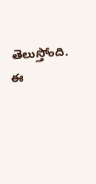తెలుస్తోంది. ఈ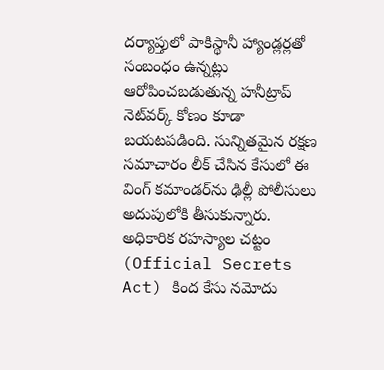దర్యాప్తులో పాకిస్థానీ హ్యాండ్లర్లతో సంబంధం ఉన్నట్లు ఆరోపించబడుతున్న హనీట్రాప్ నెట్‌వర్క్ కోణం కూడా బయటపడింది. సున్నితమైన రక్షణ సమాచారం లీక్ చేసిన కేసులో ఈ వింగ్ కమాండర్‌ను ఢిల్లీ పోలీసులు అదుపులోకి తీసుకున్నారు. అధికారిక రహస్యాల చట్టం (Official Secrets Act) కింద కేసు నమోదు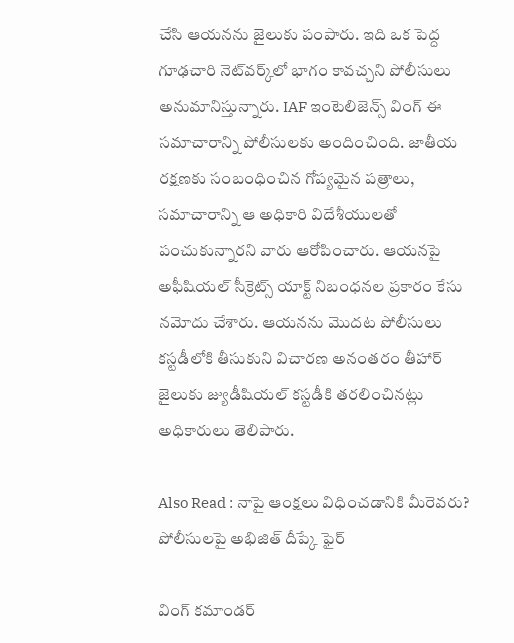చేసి ఆయనను జైలుకు పంపారు. ఇది ఒక పెద్ద గూఢచారి నెట్‌వర్క్‌లో భాగం కావచ్చని పోలీసులు అనుమానిస్తున్నారు. IAF ఇంటెలిజెన్స్ వింగ్ ఈ సమాచారాన్ని పోలీసులకు అందించింది. జాతీయ రక్షణకు సంబంధించిన గోప్యమైన పత్రాలు, సమాచారాన్ని ఆ అధికారి విదేశీయులతో పంచుకున్నారని వారు ఆరోపించారు. ఆయనపై అఫీషియల్ సీక్రెట్స్ యాక్ట్ నిబంధనల ప్రకారం కేసు నమోదు చేశారు. ఆయనను మొదట పోలీసులు కస్టడీలోకి తీసుకుని విచారణ అనంతరం తీహార్ జైలుకు జ్యుడీషియల్ కస్టడీకి తరలించినట్లు అధికారులు తెలిపారు.

Also Read : నాపై ఆంక్షలు విధించడానికి మీరెవరు? పోలీసులపై అభిజిత్‌ దీప్కే ఫైర్‌

వింగ్ కమాండర్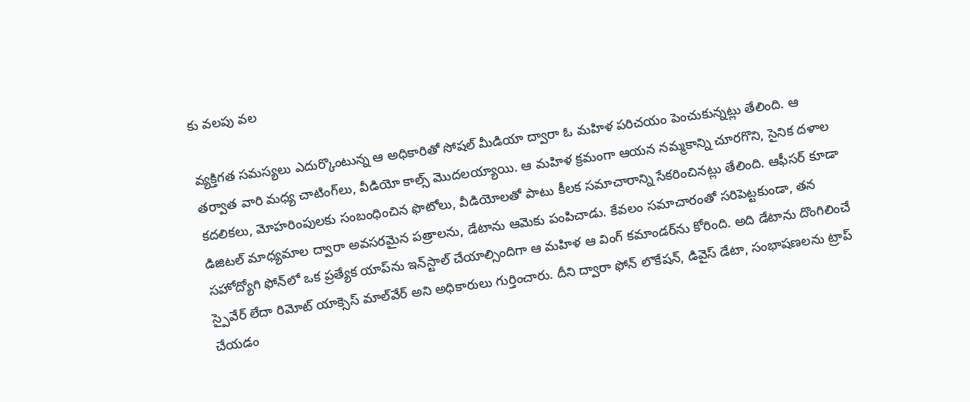కు వలపు వల

వ్యక్తిగత సమస్యలు ఎదుర్కొంటున్న ఆ అధికారితో సోషల్ మీడియా ద్వారా ఓ మహిళ పరిచయం పెంచుకున్నట్లు తేలింది. ఆ తర్వాత వారి మధ్య చాటింగ్‌లు, వీడియో కాల్స్ మొదలయ్యాయి. ఆ మహిళ క్రమంగా ఆయన నమ్మకాన్ని చూరగొని, సైనిక దళాల కదలికలు, మోహరింపులకు సంబంధించిన ఫొటోలు, వీడియోలతో పాటు కీలక సమాచారాన్ని సేకరించినట్లు తేలింది. ఆఫీసర్ కూడా డిజిటల్ మాధ్యమాల ద్వారా అవసరమైన పత్రాలను, డేటాను ఆమెకు పంపిచాడు. కేవలం సమాచారంతో సరిపెట్టకుండా, తన సహోద్యోగి ఫోన్‌లో ఒక ప్రత్యేక యాప్‌ను ఇన్‌స్టాల్ చేయాల్సిందిగా ఆ మహిళ ఆ వింగ్ కమాండర్‌ను కోరింది. అది డేటాను దొంగిలించే స్పైవేర్ లేదా రిమోట్ యాక్సెస్ మాల్‌వేర్ అని అధికారులు గుర్తించారు. దీని ద్వారా ఫోన్ లొకేషన్, డివైస్ డేటా, సంభాషణలను ట్రాప్ చేయడం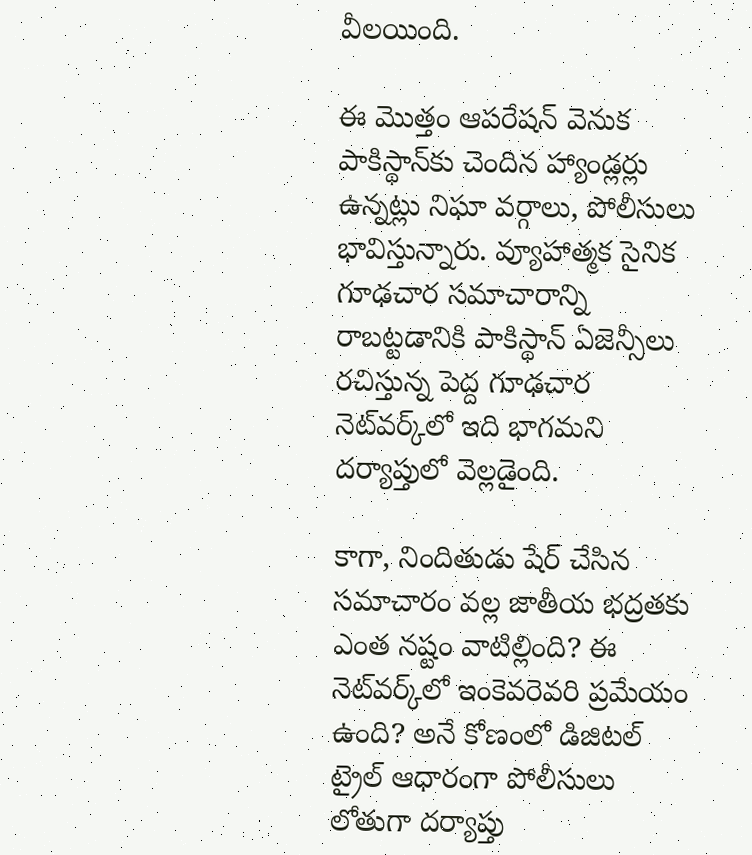వీలయింది.

ఈ మొత్తం ఆపరేషన్ వెనుక పాకిస్థాన్‌కు చెందిన హ్యాండ్లర్లు ఉన్నట్లు నిఘా వర్గాలు, పోలీసులు భావిస్తున్నారు. వ్యూహాత్మక సైనిక గూఢచార సమాచారాన్ని రాబట్టడానికి పాకిస్థాన్ ఏజెన్సీలు రచిస్తున్న పెద్ద గూఢచార నెట్‌వర్క్‌లో ఇది భాగమని దర్యాప్తులో వెల్లడైంది.

కాగా, నిందితుడు షేర్ చేసిన సమాచారం వల్ల జాతీయ భద్రతకు ఎంత నష్టం వాటిల్లింది? ఈ నెట్‌వర్క్‌లో ఇంకెవరెవరి ప్రమేయం ఉంది? అనే కోణంలో డిజిటల్ ట్రైల్ ఆధారంగా పోలీసులు లోతుగా దర్యాప్తు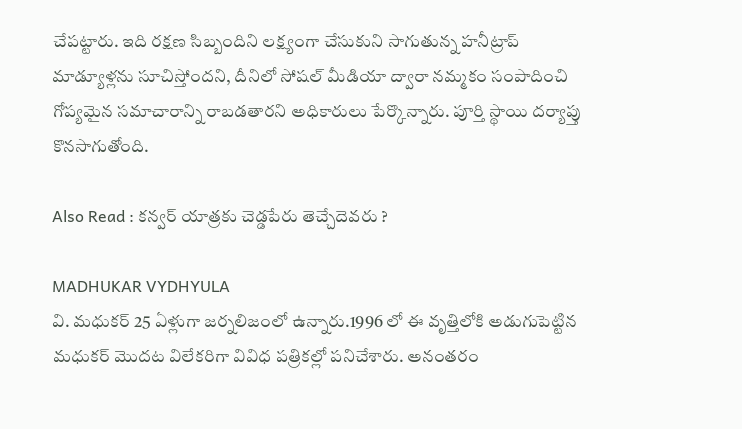చేపట్టారు. ఇది రక్షణ సిబ్బందిని లక్ష్యంగా చేసుకుని సాగుతున్న హనీట్రాప్ మాడ్యూళ్లను సూచిస్తోందని, దీనిలో సోషల్ మీడియా ద్వారా నమ్మకం సంపాదించి గోప్యమైన సమాచారాన్ని రాబడతారని అధికారులు పేర్కొన్నారు. పూర్తి స్థాయి దర్యాప్తు కొనసాగుతోంది.

Also Read : కన్వర్ యాత్రకు చెడ్డపేరు తెచ్చేదెవరు ?

MADHUKAR VYDHYULA
వి. మధుకర్‌ 25 ఏళ్లుగా జర్నలిజంలో ఉన్నారు.1996 లో ఈ వృత్తిలోకి అడుగుపెట్టిన మధుకర్‌ మొదట విలేకరిగా వివిధ పత్రికల్లో పనిచేశారు. అనంతరం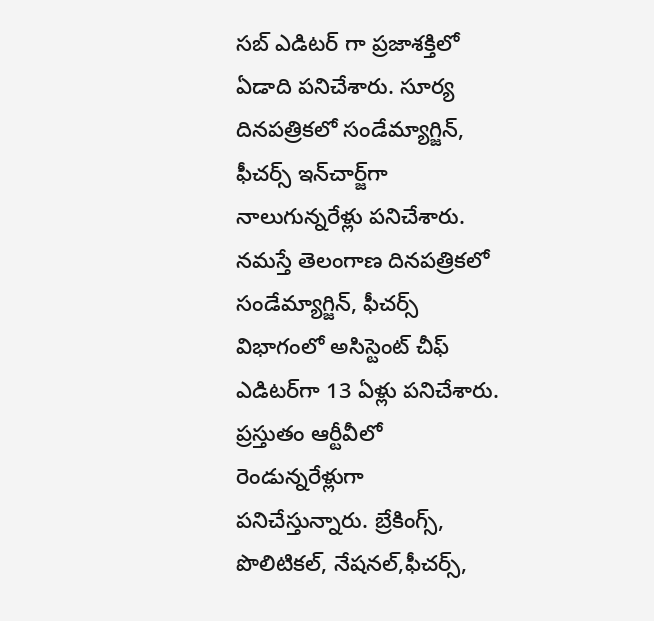సబ్‌ ఎడిటర్‌ గా ప్రజాశక్తిలో ఏడాది పనిచేశారు. సూర్య దినపత్రికలో సండేమ్యాగ్జిన్‌, ఫీచర్స్‌ ఇన్‌చార్జ్‌గా నాలుగున్నరేళ్లు పనిచేశారు. నమస్తే తెలంగాణ దినపత్రికలో సండేమ్యాగ్జిన్‌, ఫీచర్స్‌ విభాగంలో అసిస్టెంట్‌ చీఫ్‌ ఎడిటర్‌గా 13 ఏళ్లు పనిచేశారు. ప్రస్తుతం ఆర్టీవీలో రెండున్నరేళ్లుగా పనిచేస్తున్నారు. బ్రేకింగ్స్, పొలిటికల్, నేషనల్,ఫీచర్స్‌,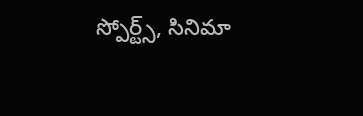స్పోర్ట్స్, సినిమా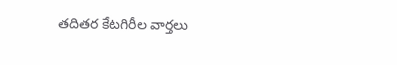తదితర కేటగిరీల వార్తలు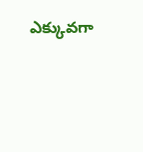ఎక్కువగా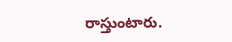రాస్తుంటారు.